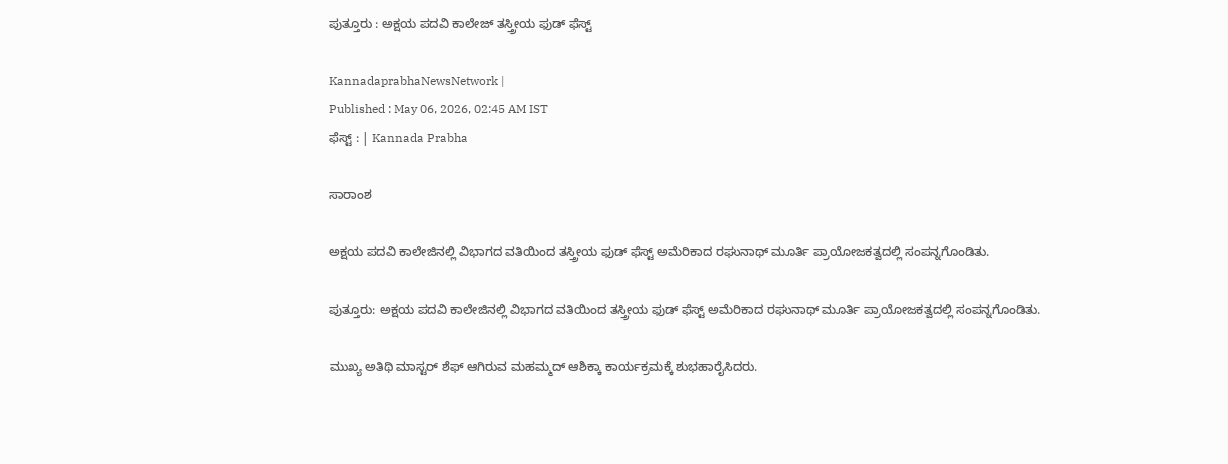ಪುತ್ತೂರು : ಅಕ್ಷಯ ಪದವಿ ಕಾಲೇಜ್‌ ತಸ್ತ್ರೀಯ ಫುಡ್ ಫೆಸ್ಟ್

KannadaprabhaNewsNetwork |
Published : May 06, 2026, 02:45 AM IST
ಫೆಸ್ಟ್ : | Kannada Prabha

ಸಾರಾಂಶ

ಅಕ್ಷಯ ಪದವಿ ಕಾಲೇಜಿನಲ್ಲಿ ವಿಭಾಗದ ವತಿಯಿಂದ ತಸ್ತ್ರೀಯ ಫುಡ್ ಫೆಸ್ಟ್ ಅಮೆರಿಕಾದ ರಘುನಾಥ್ ಮೂರ್ತಿ ಪ್ರಾಯೋಜಕತ್ವದಲ್ಲಿ ಸಂಪನ್ನಗೊಂಡಿತು.

ಪುತ್ತೂರು: ಅಕ್ಷಯ ಪದವಿ ಕಾಲೇಜಿನಲ್ಲಿ ವಿಭಾಗದ ವತಿಯಿಂದ ತಸ್ತ್ರೀಯ ಫುಡ್ ಫೆಸ್ಟ್ ಅಮೆರಿಕಾದ ರಘುನಾಥ್ ಮೂರ್ತಿ ಪ್ರಾಯೋಜಕತ್ವದಲ್ಲಿ ಸಂಪನ್ನಗೊಂಡಿತು.

ಮುಖ್ಯ ಅತಿಥಿ ಮಾಸ್ಟರ್ ಶೆಫ್ ಆಗಿರುವ ಮಹಮ್ಮದ್ ಆಶಿಕ್ಕಾ ಕಾರ್ಯಕ್ರಮಕ್ಕೆ ಶುಭಹಾರೈಸಿದರು.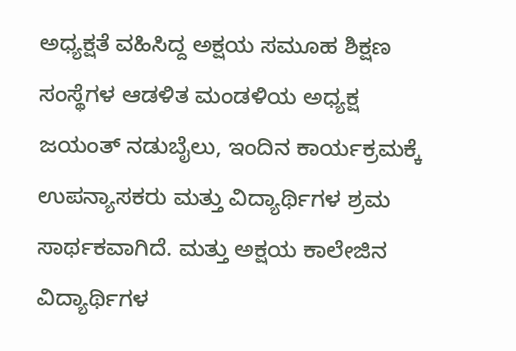ಅಧ್ಯಕ್ಷತೆ ವಹಿಸಿದ್ದ ಅಕ್ಷಯ ಸಮೂಹ ಶಿಕ್ಷಣ ಸಂಸ್ಥೆಗಳ ಆಡಳಿತ ಮಂಡಳಿಯ ಅಧ್ಯಕ್ಷ ಜಯಂತ್ ನಡುಬೈಲು, ಇಂದಿನ ಕಾರ್ಯಕ್ರಮಕ್ಕೆ ಉಪನ್ಯಾಸಕರು ಮತ್ತು ವಿದ್ಯಾರ್ಥಿಗಳ ಶ್ರಮ ಸಾರ್ಥಕವಾಗಿದೆ. ಮತ್ತು ಅಕ್ಷಯ ಕಾಲೇಜಿನ ವಿದ್ಯಾರ್ಥಿಗಳ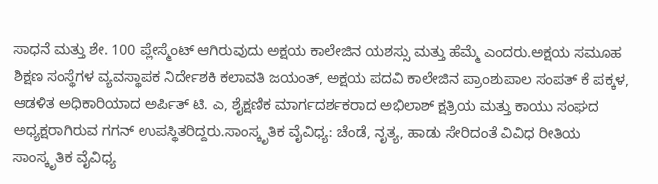ಸಾಧನೆ ಮತ್ತು ಶೇ. 100 ಪ್ಲೇಸ್ಮೆಂಟ್ ಆಗಿರುವುದು ಅಕ್ಷಯ ಕಾಲೇಜಿನ ಯಶಸ್ಸು ಮತ್ತು ಹೆಮ್ಮೆ ಎಂದರು.ಅಕ್ಷಯ ಸಮೂಹ ಶಿಕ್ಷಣ ಸಂಸ್ಥೆಗಳ ವ್ಯವಸ್ಥಾಪಕ ನಿರ್ದೇಶಕಿ ಕಲಾವತಿ ಜಯಂತ್, ಅಕ್ಷಯ ಪದವಿ ಕಾಲೇಜಿನ ಪ್ರಾಂಶುಪಾಲ ಸಂಪತ್ ಕೆ ಪಕ್ಕಳ, ಆಡಳಿತ ಅಧಿಕಾರಿಯಾದ ಅರ್ಪಿತ್ ಟಿ. ಎ, ಶೈಕ್ಷಣಿಕ ಮಾರ್ಗದರ್ಶಕರಾದ ಅಭಿಲಾಶ್ ಕ್ಷತ್ರಿಯ ಮತ್ತು ಕಾಯು ಸಂಘದ ಅಧ್ಯಕ್ಷರಾಗಿರುವ ಗಗನ್ ಉಪಸ್ಥಿತರಿದ್ದರು.ಸಾಂಸ್ಕೃತಿಕ ವೈವಿಧ್ಯ: ಚೆಂಡೆ, ನೃತ್ಯ, ಹಾಡು ಸೇರಿದಂತೆ ವಿವಿಧ ರೀತಿಯ ಸಾಂಸ್ಕೃತಿಕ ವೈವಿಧ್ಯ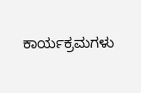ಕಾರ್ಯಕ್ರಮಗಳು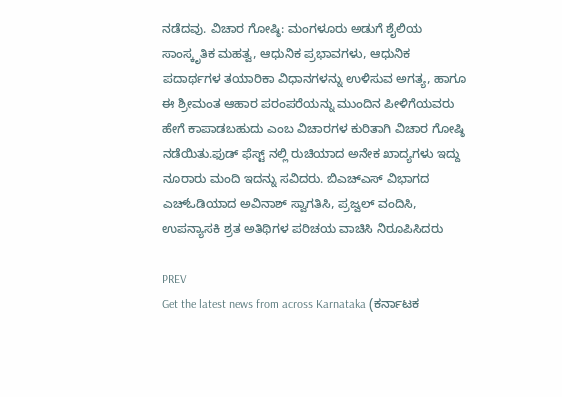ನಡೆದವು. ವಿಚಾರ ಗೋಷ್ಠಿ: ಮಂಗಳೂರು ಅಡುಗೆ ಶೈಲಿಯ ಸಾಂಸ್ಕೃತಿಕ ಮಹತ್ವ, ಆಧುನಿಕ ಪ್ರಭಾವಗಳು, ಆಧುನಿಕ ಪದಾರ್ಥಗಳ ತಯಾರಿಕಾ ವಿಧಾನಗಳನ್ನು ಉಳಿಸುವ ಅಗತ್ಯ, ಹಾಗೂ ಈ ಶ್ರೀಮಂತ ಆಹಾರ ಪರಂಪರೆಯನ್ನು ಮುಂದಿನ ಪೀಳಿಗೆಯವರು ಹೇಗೆ ಕಾಪಾಡಬಹುದು ಎಂಬ ವಿಚಾರಗಳ ಕುರಿತಾಗಿ ವಿಚಾರ ಗೋಷ್ಠಿ ನಡೆಯಿತು.ಫುಡ್ ಫೆಸ್ಟ್ ನಲ್ಲಿ ರುಚಿಯಾದ ಅನೇಕ ಖಾದ್ಯಗಳು ಇದ್ದು ನೂರಾರು ಮಂದಿ ಇದನ್ನು ಸವಿದರು. ಬಿಎಚ್ಎಸ್ ವಿಭಾಗದ ಎಚ್‌ಓಡಿಯಾದ ಅವಿನಾಶ್ ಸ್ವಾಗತಿಸಿ, ಪ್ರಜ್ವಲ್ ವಂದಿಸಿ, ಉಪನ್ಯಾಸಕಿ ಶ್ರತ ಅತಿಥಿಗಳ ಪರಿಚಯ ವಾಚಿಸಿ ನಿರೂಪಿಸಿದರು

PREV
Get the latest news from across Karnataka (ಕರ್ನಾಟಕ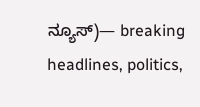ನ್ಯೂಸ್)— breaking headlines, politics,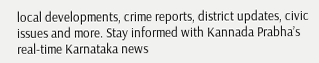local developments, crime reports, district updates, civic issues and more. Stay informed with Kannada Prabha’s real‑time Karnataka news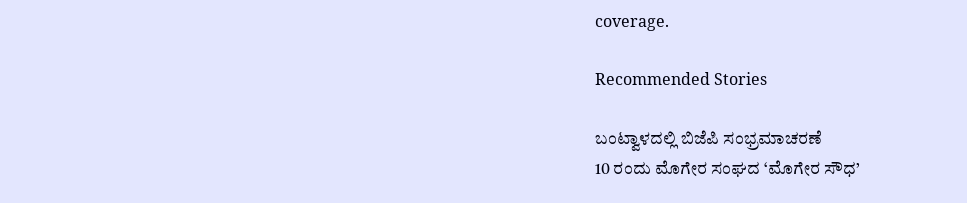coverage.

Recommended Stories

ಬಂಟ್ವಾಳದಲ್ಲಿ ಬಿಜೆಪಿ ಸಂಭ್ರಮಾಚರಣೆ
10 ರಂದು ಮೊಗೇರ ಸಂಘದ ‘ಮೊಗೇರ ಸೌಧ’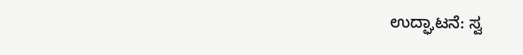ಉದ್ಘಾಟನೆ: ಸ್ವ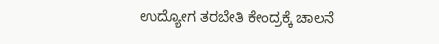ಉದ್ಯೋಗ ತರಬೇತಿ ಕೇಂದ್ರಕ್ಕೆ ಚಾಲನೆ